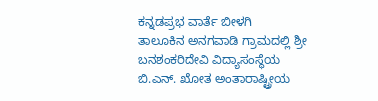ಕನ್ನಡಪ್ರಭ ವಾರ್ತೆ ಬೀಳಗಿ
ತಾಲೂಕಿನ ಅನಗವಾಡಿ ಗ್ರಾಮದಲ್ಲಿ ಶ್ರೀ ಬನಶಂಕರಿದೇವಿ ವಿದ್ಯಾಸಂಸ್ಥೆಯ ಬಿ.ಎನ್. ಖೋತ ಅಂತಾರಾಷ್ಟ್ರೀಯ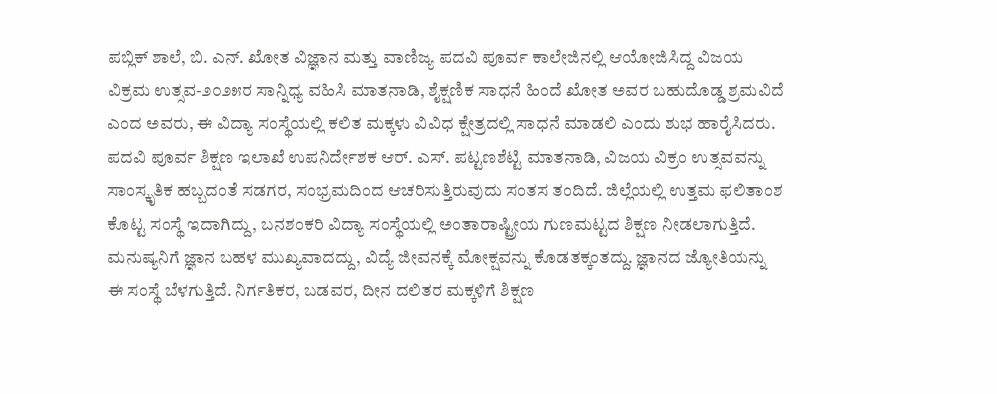ಪಬ್ಲಿಕ್ ಶಾಲೆ, ಬಿ. ಎನ್. ಖೋತ ವಿಜ್ಞಾನ ಮತ್ತು ವಾಣಿಜ್ಯ ಪದವಿ ಪೂರ್ವ ಕಾಲೇಜಿನಲ್ಲಿ ಆಯೋಜಿಸಿದ್ದ ವಿಜಯ ವಿಕ್ರಮ ಉತ್ಸವ-೨೦೨೫ರ ಸಾನ್ನಿಧ್ಯ ವಹಿಸಿ ಮಾತನಾಡಿ, ಶೈಕ್ಷಣಿಕ ಸಾಧನೆ ಹಿಂದೆ ಖೋತ ಅವರ ಬಹುದೊಡ್ಡ ಶ್ರಮವಿದೆ ಎಂದ ಅವರು, ಈ ವಿದ್ಯಾ ಸಂಸ್ಥೆಯಲ್ಲಿ ಕಲಿತ ಮಕ್ಕಳು ವಿವಿಧ ಕ್ಷೇತ್ರದಲ್ಲಿ ಸಾಧನೆ ಮಾಡಲಿ ಎಂದು ಶುಭ ಹಾರೈಸಿದರು.
ಪದವಿ ಪೂರ್ವ ಶಿಕ್ಷಣ ಇಲಾಖೆ ಉಪನಿರ್ದೇಶಕ ಆರ್. ಎಸ್. ಪಟ್ಟಣಶೆಟ್ಟಿ ಮಾತನಾಡಿ, ವಿಜಯ ವಿಕ್ರಂ ಉತ್ಸವವನ್ನು ಸಾಂಸ್ಕೃತಿಕ ಹಬ್ಬದಂತೆ ಸಡಗರ, ಸಂಭ್ರಮದಿಂದ ಆಚರಿಸುತ್ತಿರುವುದು ಸಂತಸ ತಂದಿದೆ. ಜಿಲ್ಲೆಯಲ್ಲಿ ಉತ್ತಮ ಫಲಿತಾಂಶ ಕೊಟ್ಟ ಸಂಸ್ಥೆ ಇದಾಗಿದ್ದು, ಬನಶಂಕರಿ ವಿದ್ಯಾ ಸಂಸ್ಥೆಯಲ್ಲಿ ಅಂತಾರಾಷ್ಟ್ರೀಯ ಗುಣಮಟ್ಟದ ಶಿಕ್ಷಣ ನೀಡಲಾಗುತ್ತಿದೆ. ಮನುಷ್ಯನಿಗೆ ಜ್ಞಾನ ಬಹಳ ಮುಖ್ಯವಾದದ್ದು, ವಿದ್ಯೆ ಜೀವನಕ್ಕೆ ಮೋಕ್ಷವನ್ನು ಕೊಡತಕ್ಕಂತದ್ದು. ಜ್ಞಾನದ ಜ್ಯೋತಿಯನ್ನು ಈ ಸಂಸ್ಥೆ ಬೆಳಗುತ್ತಿದೆ. ನಿರ್ಗತಿಕರ, ಬಡವರ, ದೀನ ದಲಿತರ ಮಕ್ಕಳಿಗೆ ಶಿಕ್ಷಣ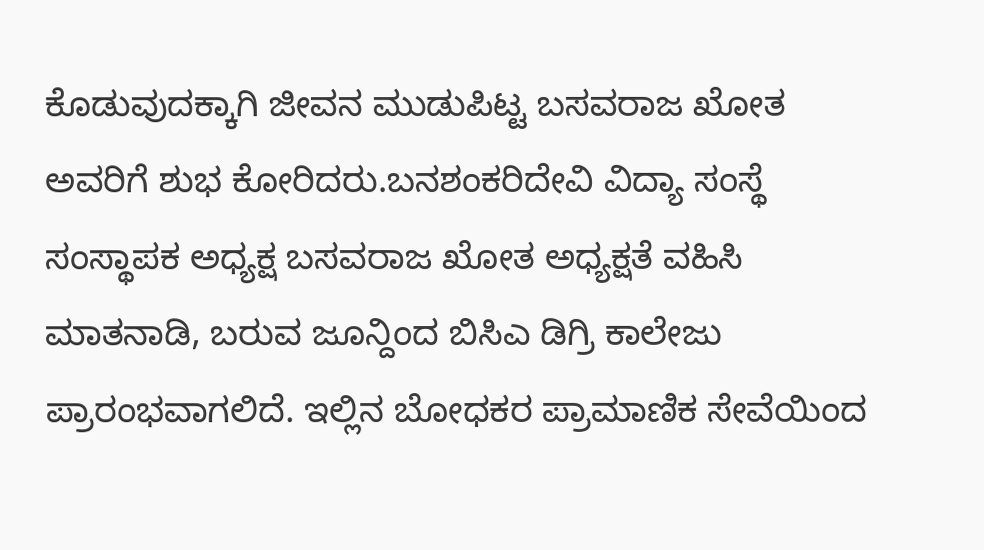ಕೊಡುವುದಕ್ಕಾಗಿ ಜೀವನ ಮುಡುಪಿಟ್ಟ ಬಸವರಾಜ ಖೋತ ಅವರಿಗೆ ಶುಭ ಕೋರಿದರು.ಬನಶಂಕರಿದೇವಿ ವಿದ್ಯಾ ಸಂಸ್ಥೆ ಸಂಸ್ಥಾಪಕ ಅಧ್ಯಕ್ಷ ಬಸವರಾಜ ಖೋತ ಅಧ್ಯಕ್ಷತೆ ವಹಿಸಿ ಮಾತನಾಡಿ, ಬರುವ ಜೂನ್ದಿಂದ ಬಿಸಿಎ ಡಿಗ್ರಿ ಕಾಲೇಜು ಪ್ರಾರಂಭವಾಗಲಿದೆ. ಇಲ್ಲಿನ ಬೋಧಕರ ಪ್ರಾಮಾಣಿಕ ಸೇವೆಯಿಂದ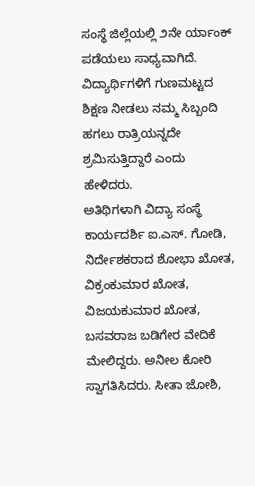ಸಂಸ್ಥೆ ಜಿಲ್ಲೆಯಲ್ಲಿ ೨ನೇ ರ್ಯಾಂಕ್ ಪಡೆಯಲು ಸಾಧ್ಯವಾಗಿದೆ. ವಿದ್ಯಾರ್ಥಿಗಳಿಗೆ ಗುಣಮಟ್ಟದ ಶಿಕ್ಷಣ ನೀಡಲು ನಮ್ಮ ಸಿಬ್ಬಂದಿ ಹಗಲು ರಾತ್ರಿಯನ್ನದೇ ಶ್ರಮಿಸುತ್ತಿದ್ದಾರೆ ಎಂದು ಹೇಳಿದರು.
ಅತಿಥಿಗಳಾಗಿ ವಿದ್ಯಾ ಸಂಸ್ಥೆ ಕಾರ್ಯದರ್ಶಿ ಐ.ಎಸ್. ಗೋಡಿ, ನಿರ್ದೇಶಕರಾದ ಶೋಭಾ ಖೋತ, ವಿಕ್ರಂಕುಮಾರ ಖೋತ, ವಿಜಯಕುಮಾರ ಖೋತ, ಬಸವರಾಜ ಬಡಿಗೇರ ವೇದಿಕೆ ಮೇಲಿದ್ದರು. ಅನೀಲ ಕೋರಿ ಸ್ವಾಗತಿಸಿದರು. ಸೀತಾ ಜೋಶಿ,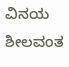ವಿನಯ ಶೀಲವಂತ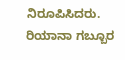ನಿರೂಪಿಸಿದರು. ರಿಯಾನಾ ಗಬ್ಬೂರ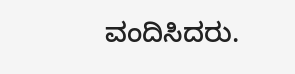ವಂದಿಸಿದರು.